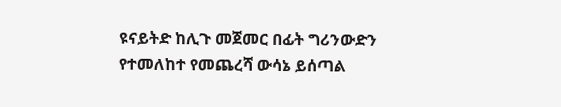ዩናይትድ ከሊጉ መጀመር በፊት ግሪንውድን የተመለከተ የመጨረሻ ውሳኔ ይሰጣል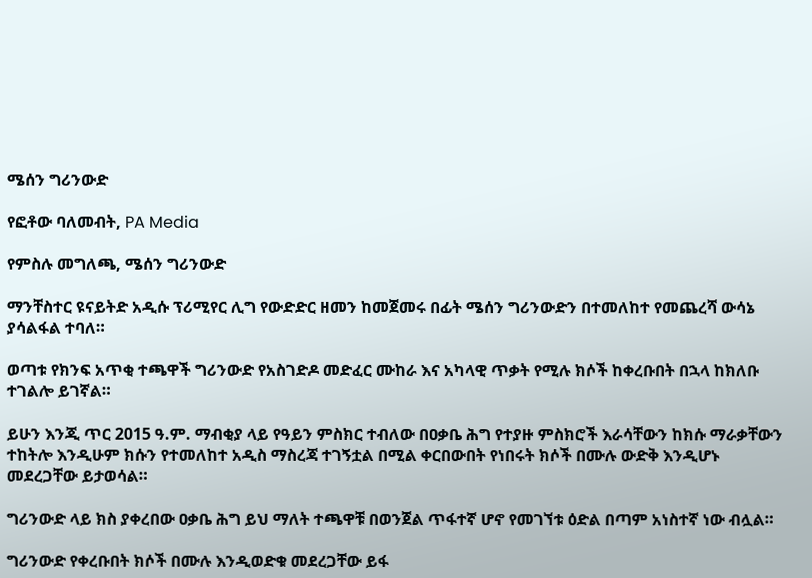ሜሰን ግሪንውድ

የፎቶው ባለመብት, PA Media

የምስሉ መግለጫ, ሜሰን ግሪንውድ

ማንቸስተር ዩናይትድ አዲሱ ፕሪሚየር ሊግ የውድድር ዘመን ከመጀመሩ በፊት ሜሰን ግሪንውድን በተመለከተ የመጨረሻ ውሳኔ ያሳልፋል ተባለ።

ወጣቱ የክንፍ አጥቂ ተጫዋች ግሪንውድ የአስገድዶ መድፈር ሙከራ እና አካላዊ ጥቃት የሚሉ ክሶች ከቀረቡበት በኋላ ከክለቡ ተገልሎ ይገኛል።

ይሁን እንጂ ጥር 2015 ዓ.ም. ማብቂያ ላይ የዓይን ምስክር ተብለው በዐቃቤ ሕግ የተያዙ ምስክሮች እራሳቸውን ከክሱ ማራቃቸውን ተከትሎ እንዲሁም ክሱን የተመለከተ አዲስ ማስረጃ ተገኝቷል በሚል ቀርበውበት የነበሩት ክሶች በሙሉ ውድቅ እንዲሆኑ መደረጋቸው ይታወሳል።

ግሪንውድ ላይ ክስ ያቀረበው ዐቃቤ ሕግ ይህ ማለት ተጫዋቹ በወንጀል ጥፋተኛ ሆኖ የመገኘቱ ዕድል በጣም አነስተኛ ነው ብሏል።

ግሪንውድ የቀረቡበት ክሶች በሙሉ እንዲወድቁ መደረጋቸው ይፋ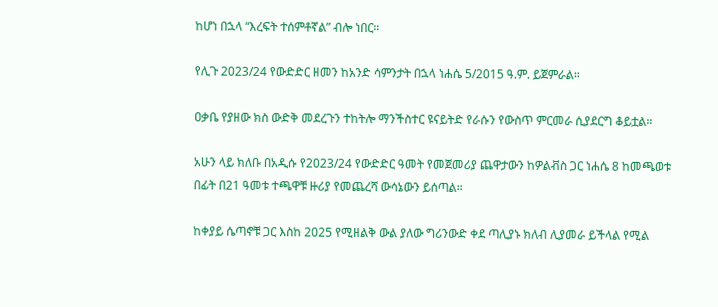ከሆነ በኋላ “እረፍት ተሰምቶኛል” ብሎ ነበር።

የሊጉ 2023/24 የውድድር ዘመን ከአንድ ሳምንታት በኋላ ነሐሴ 5/2015 ዓ.ም. ይጀምራል።

ዐቃቤ የያዘው ክስ ውድቅ መደረጉን ተከትሎ ማንችስተር ዩናይትድ የራሱን የውስጥ ምርመራ ሲያደርግ ቆይቷል።

አሁን ላይ ክለቡ በአዲሱ የ2023/24 የውድድር ዓመት የመጀመሪያ ጨዋታውን ከዎልቭስ ጋር ነሐሴ 8 ከመጫወቱ በፊት በ21 ዓመቱ ተጫዋቹ ዙሪያ የመጨረሻ ውሳኔውን ይሰጣል።

ከቀያይ ሴጣኖቹ ጋር እስከ 2025 የሚዘልቅ ውል ያለው ግሪንውድ ቀደ ጣሊያኑ ክለብ ሊያመራ ይችላል የሚል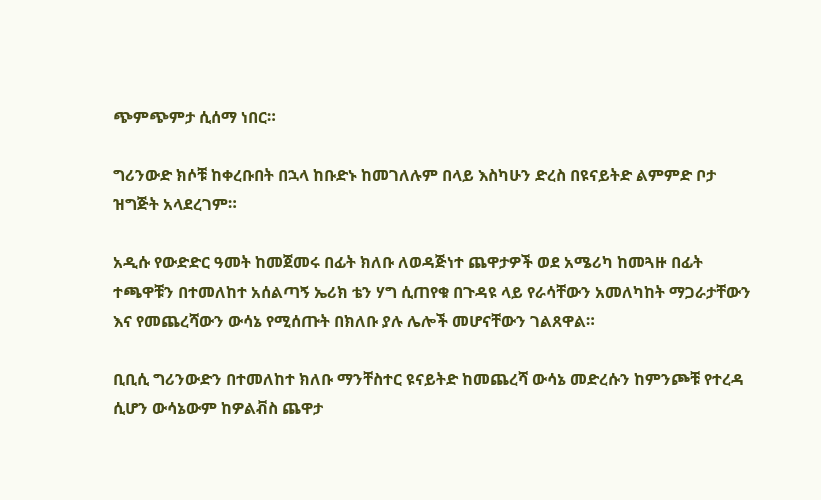ጭምጭምታ ሲሰማ ነበር።

ግሪንውድ ክሶቹ ከቀረቡበት በኋላ ከቡድኑ ከመገለሉም በላይ እስካሁን ድረስ በዩናይትድ ልምምድ ቦታ ዝግጅት አላደረገም።

አዲሱ የውድድር ዓመት ከመጀመሩ በፊት ክለቡ ለወዳጅነተ ጨዋታዎች ወደ አሜሪካ ከመጓዙ በፊት ተጫዋቹን በተመለከተ አሰልጣኝ ኤሪክ ቴን ሃግ ሲጠየቁ በጉዳዩ ላይ የራሳቸውን አመለካከት ማጋራታቸውን እና የመጨረሻውን ውሳኔ የሚሰጡት በክለቡ ያሉ ሌሎች መሆናቸውን ገልጸዋል።

ቢቢሲ ግሪንውድን በተመለከተ ክለቡ ማንቸስተር ዩናይትድ ከመጨረሻ ውሳኔ መድረሱን ከምንጮቹ የተረዳ ሲሆን ውሳኔውም ከዎልቭስ ጨዋታ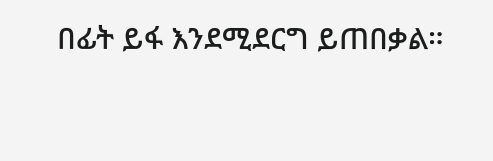በፊት ይፋ እንደሚደርግ ይጠበቃል።